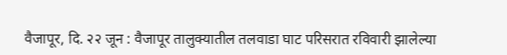वैजापूर, दि. २२ जून : वैजापूर तालुक्यातील तलवाडा घाट परिसरात रविवारी झालेल्या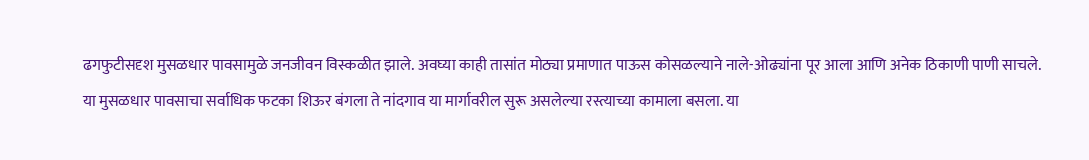ढगफुटीसदृश मुसळधार पावसामुळे जनजीवन विस्कळीत झाले. अवघ्या काही तासांत मोठ्या प्रमाणात पाऊस कोसळल्याने नाले-ओढ्यांना पूर आला आणि अनेक ठिकाणी पाणी साचले.
या मुसळधार पावसाचा सर्वाधिक फटका शिऊर बंगला ते नांदगाव या मार्गावरील सुरू असलेल्या रस्त्याच्या कामाला बसला. या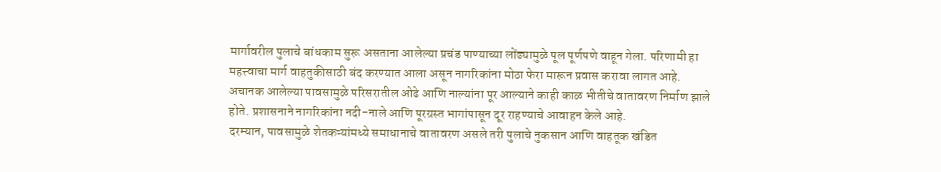मार्गावरील पुलाचे बांधकाम सुरू असताना आलेल्या प्रचंड पाण्याच्या लोंढ्यामुळे पूल पूर्णपणे वाहून गेला. परिणामी हा महत्त्वाचा मार्ग वाहतुकीसाठी बंद करण्यात आला असून नागरिकांना मोठा फेरा मारून प्रवास करावा लागत आहे.
अचानक आलेल्या पावसामुळे परिसरातील ओढे आणि नाल्यांना पूर आल्याने काही काळ भीतीचे वातावरण निर्माण झाले होते. प्रशासनाने नागरिकांना नदी-नाले आणि पूरग्रस्त भागांपासून दूर राहण्याचे आवाहन केले आहे.
दरम्यान, पावसामुळे शेतकऱ्यांमध्ये समाधानाचे वातावरण असले तरी पुलाचे नुकसान आणि वाहतूक खंडित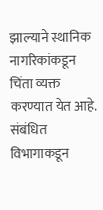झाल्याने स्थानिक नागरिकांकडून चिंता व्यक्त करण्यात येत आहे. संबंधित विभागाकडून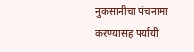नुकसानीचा पंचनामा करण्यासह पर्यायी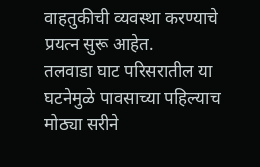वाहतुकीची व्यवस्था करण्याचे प्रयत्न सुरू आहेत.
तलवाडा घाट परिसरातील या घटनेमुळे पावसाच्या पहिल्याच मोठ्या सरीने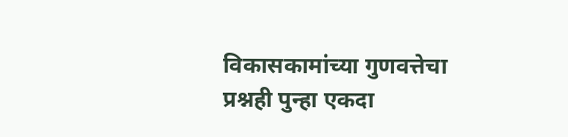विकासकामांच्या गुणवत्तेचा प्रश्नही पुन्हा एकदा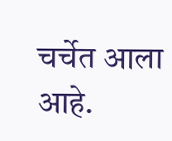चर्चेत आला आहे.